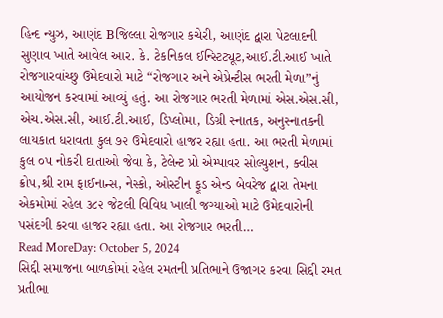હિન્દ ન્યુઝ, આણંદ Bજિલ્લા રોજગાર કચેરી, આણંદ દ્વારા પેટલાદની સુણાવ ખાતે આવેલ આર. કે. ટેકનિકલ ઈન્સ્ટિટ્યૂટ,આઈ.ટી.આઈ ખાતે રોજગારવાંચ્છુ ઉમેદવારો માટે “રોજગાર અને એપ્રેન્ટીસ ભરતી મેળા”નું આયોજન કરવામાં આવ્યું હતું. આ રોજગાર ભરતી મેળામાં એસ.એસ.સી, એચ.એસ.સી, આઈ.ટી.આઈ, ડિપ્લોમા, ડિગ્રી સ્નાતક, અનુસ્નાતકની લાયકાત ધરાવતા કુલ ૭૨ ઉમેદવારો હાજર રહ્યા હતા. આ ભરતી મેળામાં કુલ ૦૫ નોકરી દાતાઓ જેવા કે, ટેલેન્ટ પ્રો એમ્પાવર સોલ્યુશન, ક્વીસ ક્રોપ,શ્રી રામ ફાઈનાન્સ, નેસ્કો, ઓસ્ટીન ફૂડ એન્ડ બેવરેજ દ્વારા તેમના એકમોમાં રહેલ ૩૮૨ જેટલી વિવિધ ખાલી જગ્યાઓ માટે ઉમેદવારોની પસંદગી કરવા હાજર રહ્યા હતા. આ રોજગાર ભરતી…
Read MoreDay: October 5, 2024
સિદ્દી સમાજના બાળકોમાં રહેલ રમતની પ્રતિભાને ઉજાગર કરવા સિદ્દી રમત પ્રતીભા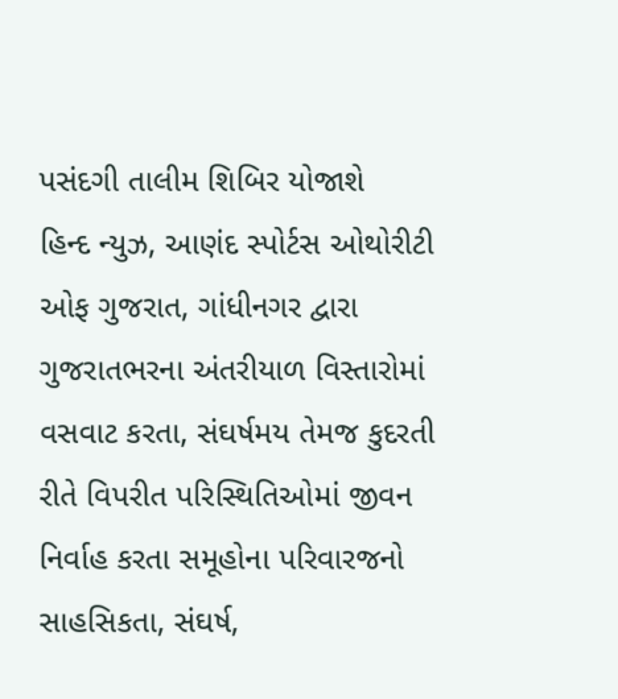પસંદગી તાલીમ શિબિર યોજાશે
હિન્દ ન્યુઝ, આણંદ સ્પોર્ટસ ઓથોરીટી ઓફ ગુજરાત, ગાંધીનગર દ્વારા ગુજરાતભરના અંતરીયાળ વિસ્તારોમાં વસવાટ કરતા, સંઘર્ષમય તેમજ કુદરતી રીતે વિપરીત પરિસ્થિતિઓમાં જીવન નિર્વાહ કરતા સમૂહોના પરિવારજનો સાહસિકતા, સંઘર્ષ,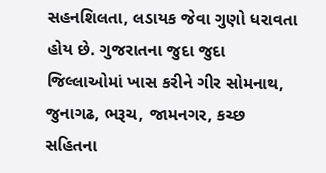સહનશિલતા, લડાયક જેવા ગુણો ધરાવતા હોય છે. ગુજરાતના જુદા જુદા જિલ્લાઓમાં ખાસ કરીને ગીર સોમનાથ, જુનાગઢ, ભરૂચ, જામનગર, કચ્છ સહિતના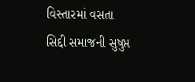વિસ્તારમાં વસતા સિદ્દી સમાજની સુષુપ્ત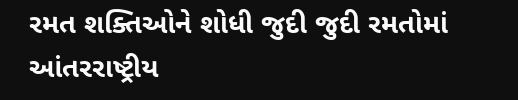રમત શક્તિઓને શોધી જુદી જુદી રમતોમાં આંતરરાષ્ટ્રીય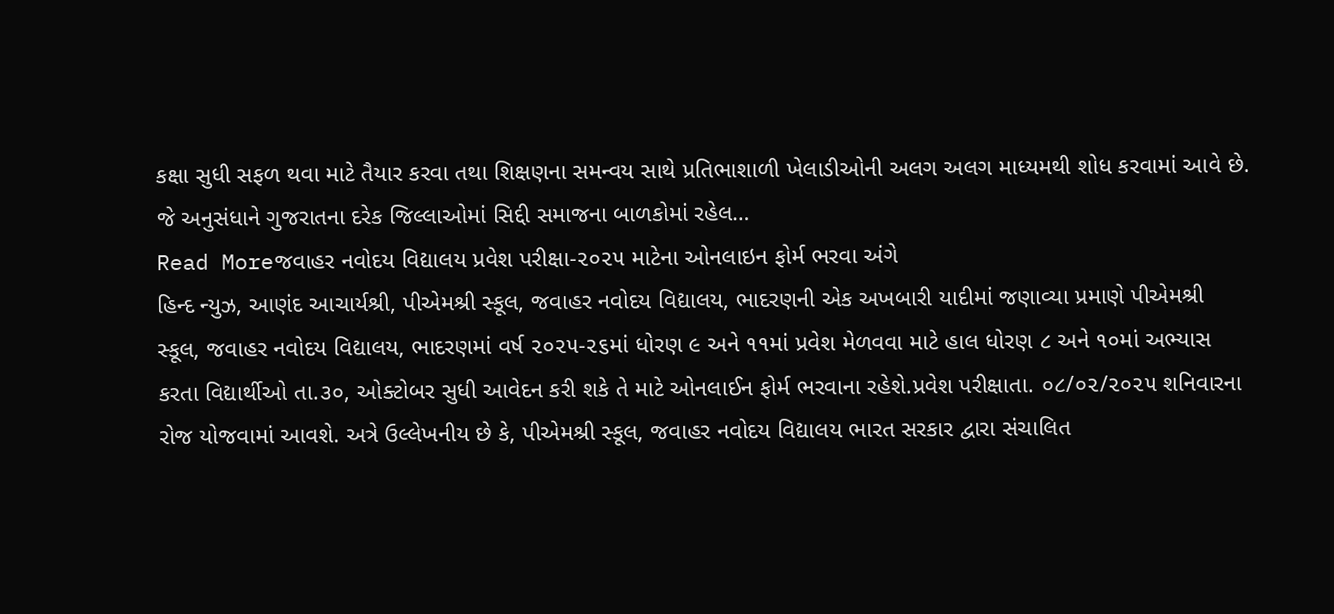કક્ષા સુધી સફળ થવા માટે તૈયાર કરવા તથા શિક્ષણના સમન્વય સાથે પ્રતિભાશાળી ખેલાડીઓની અલગ અલગ માધ્યમથી શોધ કરવામાં આવે છે. જે અનુસંધાને ગુજરાતના દરેક જિલ્લાઓમાં સિદ્દી સમાજના બાળકોમાં રહેલ…
Read Moreજવાહર નવોદય વિદ્યાલય પ્રવેશ પરીક્ષા-૨૦૨૫ માટેના ઓનલાઇન ફોર્મ ભરવા અંગે
હિન્દ ન્યુઝ, આણંદ આચાર્યશ્રી, પીએમશ્રી સ્કૂલ, જવાહર નવોદય વિદ્યાલય, ભાદરણની એક અખબારી યાદીમાં જણાવ્યા પ્રમાણે પીએમશ્રી સ્કૂલ, જવાહર નવોદય વિદ્યાલય, ભાદરણમાં વર્ષ ૨૦૨૫-૨૬માં ધોરણ ૯ અને ૧૧માં પ્રવેશ મેળવવા માટે હાલ ધોરણ ૮ અને ૧૦માં અભ્યાસ કરતા વિદ્યાર્થીઓ તા.૩૦, ઓક્ટોબર સુધી આવેદન કરી શકે તે માટે ઓનલાઈન ફોર્મ ભરવાના રહેશે.પ્રવેશ પરીક્ષાતા. ૦૮/૦૨/૨૦૨૫ શનિવારના રોજ યોજવામાં આવશે. અત્રે ઉલ્લેખનીય છે કે, પીએમશ્રી સ્કૂલ, જવાહર નવોદય વિદ્યાલય ભારત સરકાર દ્વારા સંચાલિત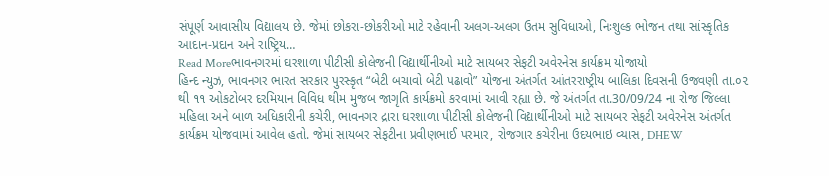સંપૂર્ણ આવાસીય વિદ્યાલય છે. જેમાં છોકરા-છોકરીઓ માટે રહેવાની અલગ-અલગ ઉતમ સુવિધાઓ, નિઃશુલ્ક ભોજન તથા સાંસ્કૃતિક આદાન-પ્રદાન અને રાષ્ટ્રિય…
Read Moreભાવનગરમાં ઘરશાળા પીટીસી કોલેજની વિદ્યાર્થીનીઓ માટે સાયબર સેફટી અવેરનેસ કાર્યક્રમ યોજાયો
હિન્દ ન્યુઝ, ભાવનગર ભારત સરકાર પુરસ્કૃત “બેટી બચાવો બેટી પઢાવો” યોજના અંતર્ગત આંતરરાષ્ટ્રીય બાલિકા દિવસની ઉજવણી તા.૦૨ થી ૧૧ ઓકટોબર દરમિયાન વિવિધ થીમ મુજબ જાગૃતિ કાર્યક્રમો કરવામાં આવી રહ્યા છે. જે અંતર્ગત તા.30/09/24 ના રોજ જિલ્લા મહિલા અને બાળ અધિકારીની કચેરી, ભાવનગર દ્રારા ઘરશાળા પીટીસી કોલેજની વિદ્યાર્થીનીઓ માટે સાયબર સેફટી અવેરનેસ અંતર્ગત કાર્યક્રમ યોજવામાં આવેલ હતો. જેમાં સાયબર સેફટીના પ્રવીણભાઈ પરમાર, રોજગાર કચેરીના ઉદયભાઇ વ્યાસ, DHEW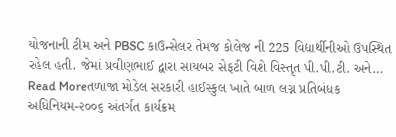યોજનાની ટીમ અને PBSC કાઉન્સેલર તેમજ કોલેજ ની 225 વિદ્યાર્થીનીઓ ઉપસ્થિત રહેલ હતી. જેમાં પ્રવીણભાઈ દ્વારા સાયબર સેફટી વિશે વિસ્તૃત પી.પી.ટી. અને…
Read Moreતળાજા મોડેલ સરકારી હાઈસ્કુલ ખાતે બાળ લગ્ન પ્રતિબંધક અધિનિયમ-૨૦૦૬ અંતર્ગત કાર્યક્રમ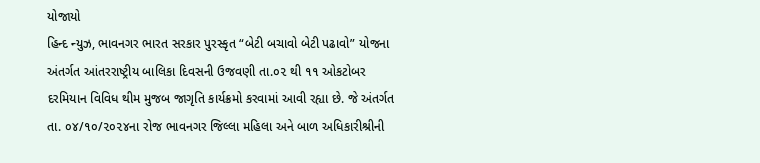યોજાયો
હિન્દ ન્યુઝ, ભાવનગર ભારત સરકાર પુરસ્કૃત “બેટી બચાવો બેટી પઢાવો” યોજના અંતર્ગત આંતરરાષ્ટ્રીય બાલિકા દિવસની ઉજવણી તા.૦૨ થી ૧૧ ઓકટોબર દરમિયાન વિવિધ થીમ મુજબ જાગૃતિ કાર્યક્રમો કરવામાં આવી રહ્યા છે. જે અંતર્ગત તા. ૦૪/૧૦/૨૦૨૪ના રોજ ભાવનગર જિલ્લા મહિલા અને બાળ અધિકારીશ્રીની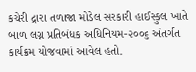કચેરી દ્રારા તળાજા મોડેલ સરકારી હાઈસ્કુલ ખાતે બાળ લગ્ન પ્રતિબંધક અધિનિયમ-૨૦૦૬ અંતર્ગત કાર્યક્રમ યોજવામાં આવેલ હતો.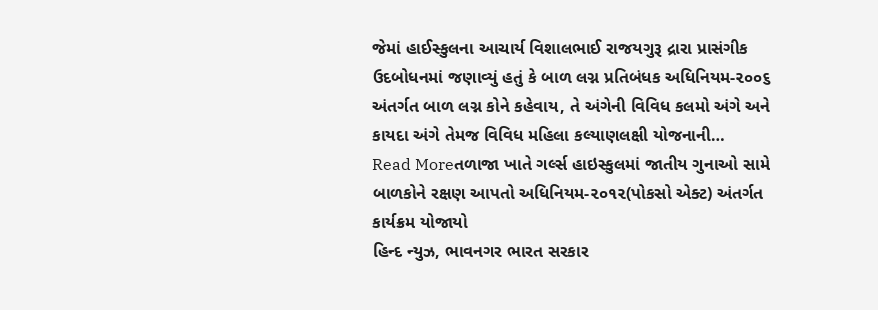જેમાં હાઈસ્કુલના આચાર્ય વિશાલભાઈ રાજયગુરૂ દ્રારા પ્રાસંગીક ઉદબોધનમાં જણાવ્યું હતું કે બાળ લગ્ન પ્રતિબંધક અધિનિયમ-૨૦૦૬ અંતર્ગત બાળ લગ્ન કોને કહેવાય, તે અંગેની વિવિધ કલમો અંગે અને કાયદા અંગે તેમજ વિવિધ મહિલા કલ્યાણલક્ષી યોજનાની…
Read Moreતળાજા ખાતે ગર્લ્સ હાઇસ્કુલમાં જાતીય ગુનાઓ સામે બાળકોને રક્ષણ આપતો અધિનિયમ-૨૦૧૨(પોકસો એક્ટ) અંતર્ગત કાર્યક્રમ યોજાયો
હિન્દ ન્યુઝ, ભાવનગર ભારત સરકાર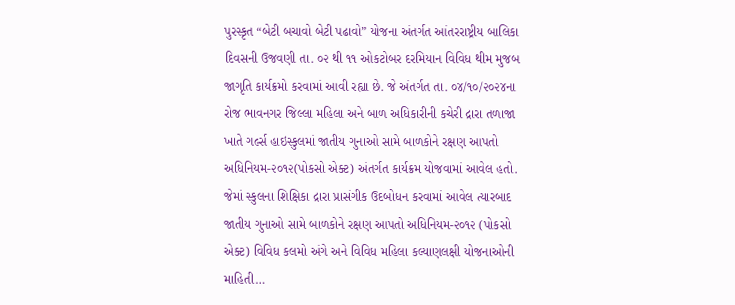પુરસ્કૃત “બેટી બચાવો બેટી પઢાવો” યોજના અંતર્ગત આંતરરાષ્ટ્રીય બાલિકા દિવસની ઉજવણી તા. ૦૨ થી ૧૧ ઓકટોબર દરમિયાન વિવિધ થીમ મુજબ જાગૃતિ કાર્યક્રમો કરવામાં આવી રહ્યા છે. જે અંતર્ગત તા. ૦૪/૧૦/૨૦૨૪ના રોજ ભાવનગર જિલ્લા મહિલા અને બાળ અધિકારીની કચેરી દ્રારા તળાજા ખાતે ગર્લ્સ હાઇસ્કુલમાં જાતીય ગુનાઓ સામે બાળકોને રક્ષણ આપતો અધિનિયમ-૨૦૧૨(પોકસો એક્ટ) અંતર્ગત કાર્યક્રમ યોજવામાં આવેલ હતો. જેમાં સ્કુલના શિક્ષિકા દ્રારા પ્રાસંગીક ઉદબોધન કરવામાં આવેલ ત્યારબાદ જાતીય ગુનાઓ સામે બાળકોને રક્ષણ આપતો અધિનિયમ-૨૦૧૨ (પોકસો એક્ટ) વિવિધ કલમો અંગે અને વિવિધ મહિલા કલ્યાણલક્ષી યોજનાઓની માહિતી…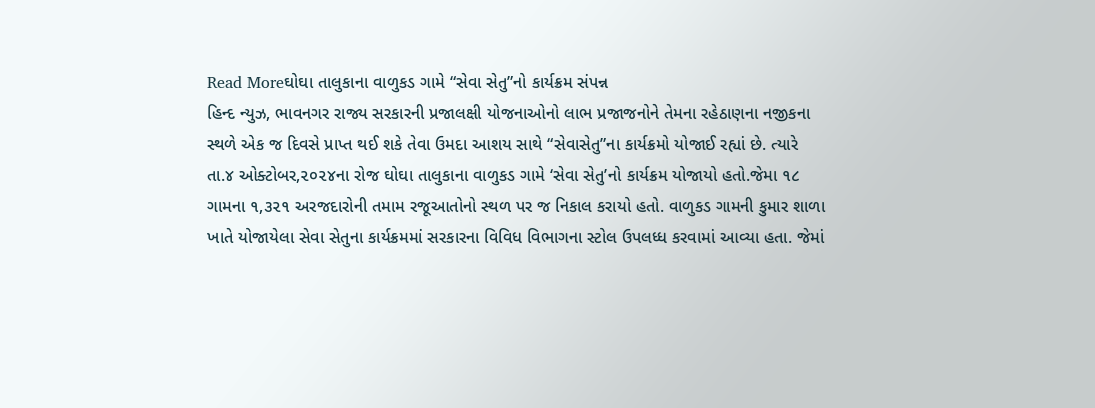Read Moreઘોઘા તાલુકાના વાળુકડ ગામે “સેવા સેતુ”નો કાર્યક્રમ સંપન્ન
હિન્દ ન્યુઝ, ભાવનગર રાજ્ય સરકારની પ્રજાલક્ષી યોજનાઓનો લાભ પ્રજાજનોને તેમના રહેઠાણના નજીકના સ્થળે એક જ દિવસે પ્રાપ્ત થઈ શકે તેવા ઉમદા આશય સાથે “સેવાસેતુ”ના કાર્યક્રમો યોજાઈ રહ્યાં છે. ત્યારે તા.૪ ઓક્ટોબર,૨૦૨૪ના રોજ ઘોઘા તાલુકાના વાળુકડ ગામે ‘સેવા સેતુ’નો કાર્યક્રમ યોજાયો હતો.જેમા ૧૮ ગામના ૧,૩૨૧ અરજદારોની તમામ રજૂઆતોનો સ્થળ પર જ નિકાલ કરાયો હતો. વાળુકડ ગામની કુમાર શાળા ખાતે યોજાયેલા સેવા સેતુના કાર્યક્રમમાં સરકારના વિવિધ વિભાગના સ્ટોલ ઉપલધ્ધ કરવામાં આવ્યા હતા. જેમાં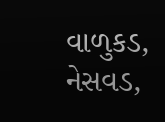વાળુકડ, નેસવડ,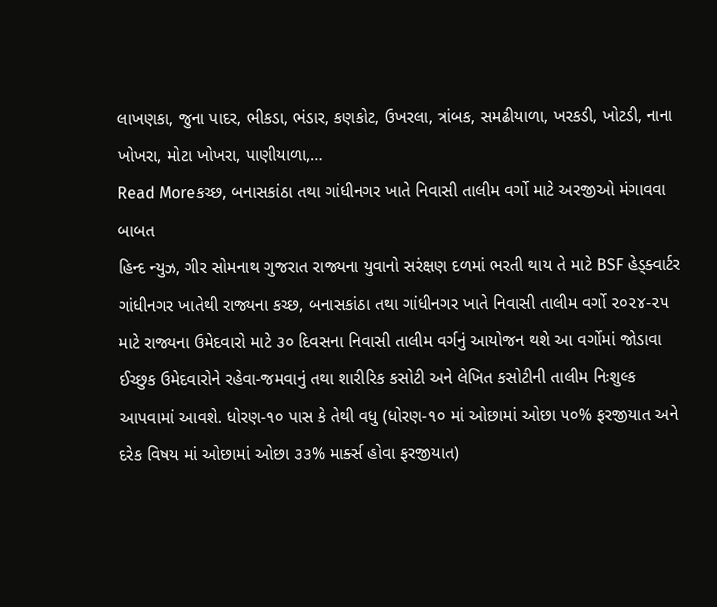લાખણકા, જુના પાદર, ભીકડા, ભંડાર, કણકોટ, ઉખરલા, ત્રાંબક, સમઢીયાળા, ખરકડી, ખોટડી, નાના ખોખરા, મોટા ખોખરા, પાણીયાળા,…
Read Moreકચ્છ, બનાસકાંઠા તથા ગાંધીનગર ખાતે નિવાસી તાલીમ વર્ગો માટે અરજીઓ મંગાવવા બાબત
હિન્દ ન્યુઝ, ગીર સોમનાથ ગુજરાત રાજ્યના યુવાનો સરંક્ષણ દળમાં ભરતી થાય તે માટે BSF હેડ્ક્વાર્ટર ગાંધીનગર ખાતેથી રાજ્યના કચ્છ, બનાસકાંઠા તથા ગાંધીનગર ખાતે નિવાસી તાલીમ વર્ગો ૨૦૨૪-૨૫ માટે રાજ્યના ઉમેદવારો માટે ૩૦ દિવસના નિવાસી તાલીમ વર્ગનું આયોજન થશે આ વર્ગોમાં જોડાવા ઈચ્છુક ઉમેદવારોને રહેવા-જમવાનું તથા શારીરિક કસોટી અને લેખિત કસોટીની તાલીમ નિઃશુલ્ક આપવામાં આવશે. ધોરણ-૧૦ પાસ કે તેથી વધુ (ધોરણ-૧૦ માં ઓછામાં ઓછા ૫૦% ફરજીયાત અને દરેક વિષય માં ઓછામાં ઓછા ૩૩% માર્ક્સ હોવા ફરજીયાત)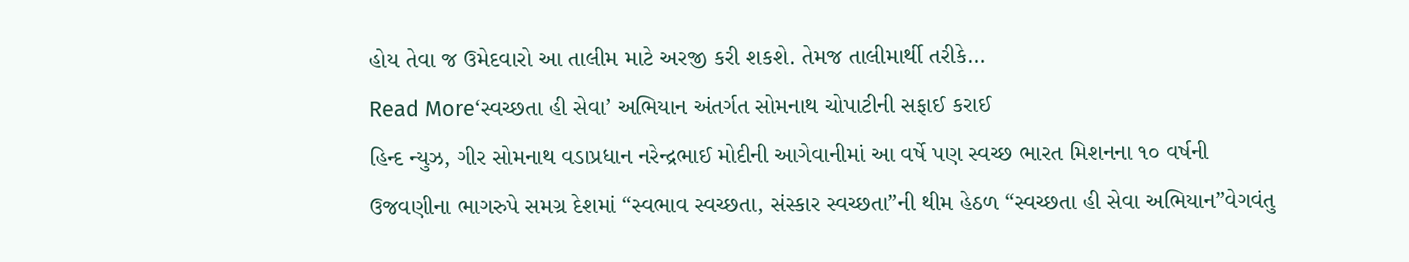હોય તેવા જ ઉમેદવારો આ તાલીમ માટે અરજી કરી શકશે. તેમજ તાલીમાર્થી તરીકે…
Read More‘સ્વચ્છતા હી સેવા’ અભિયાન અંતર્ગત સોમનાથ ચોપાટીની સફાઈ કરાઈ
હિન્દ ન્યુઝ, ગીર સોમનાથ વડાપ્રધાન નરેન્દ્રભાઈ મોદીની આગેવાનીમાં આ વર્ષે પણ સ્વચ્છ ભારત મિશનના ૧૦ વર્ષની ઉજવણીના ભાગરુપે સમગ્ર દેશમાં “સ્વભાવ સ્વચ્છતા, સંસ્કાર સ્વચ્છતા”ની થીમ હેઠળ “સ્વચ્છતા હી સેવા અભિયાન”વેગવંતુ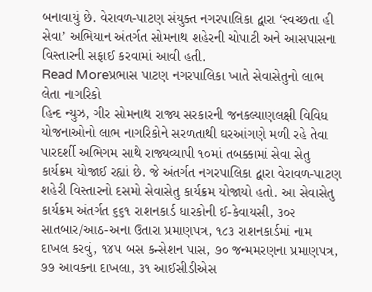બનાવાયું છે. વેરાવળ-પાટણ સંયુક્ત નગરપાલિકા દ્વારા ‘સ્વચ્છતા હી સેવા’ અભિયાન અંતર્ગત સોમનાથ શહેરની ચોપાટી અને આસપાસના વિસ્તારની સફાઈ કરવામાં આવી હતી.
Read Moreપ્રભાસ પાટણ નગરપાલિકા ખાતે સેવાસેતુનો લાભ લેતા નાગરિકો
હિન્દ ન્યુઝ, ગીર સોમનાથ રાજ્ય સરકારની જનકલ્યાણલક્ષી વિવિધ યોજનાઓનો લાભ નાગરિકોને સરળતાથી ઘરઆંગણે મળી રહે તેવા પારદર્શી અભિગમ સાથે રાજ્યવ્યાપી ૧૦માં તબક્કામાં સેવા સેતુ કાર્યક્રમ યોજાઈ રહ્યાં છે. જે અંતર્ગત નગરપાલિકા દ્વારા વેરાવળ-પાટણ શહેરી વિસ્તારનો દસમો સેવાસેતુ કાર્યક્રમ યોજાયો હતો. આ સેવાસેતુ કાર્યક્રમ અંતર્ગત ૬૬૧ રાશનકાર્ડ ધારકોની ઈ-કેવાયસી, ૩૦૨ સાતબાર/આઠ-અના ઉતારા પ્રમાણપત્ર, ૧૮૩ રાશનકાર્ડમાં નામ દાખલ કરવું, ૧૪૫ બસ કન્સેશન પાસ, ૭૦ જન્મમરણના પ્રમાણપત્ર, ૭૭ આવકના દાખલા, ૩૧ આઈસીડીએસ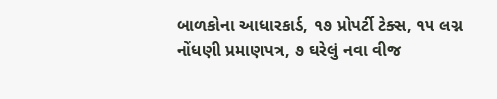બાળકોના આધારકાર્ડ, ૧૭ પ્રોપર્ટી ટેક્સ, ૧૫ લગ્ન નોંધણી પ્રમાણપત્ર, ૭ ઘરેલું નવા વીજ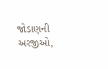જોડાણની અરજીઓ,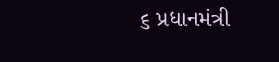૬ પ્રધાનમંત્રી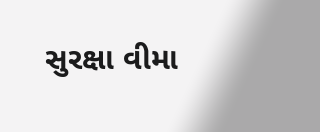સુરક્ષા વીમા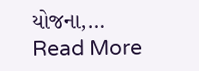યોજના,…
Read More